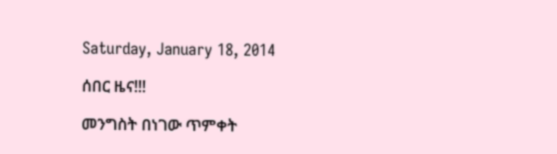Saturday, January 18, 2014

ሰበር ዜና!!!

መንግስት በነገው ጥምቀት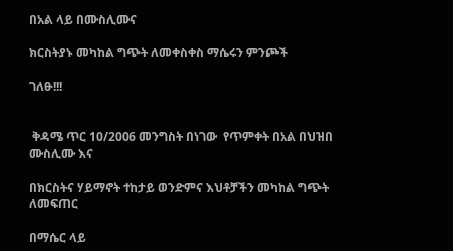በአል ላይ በሙስሊሙና

ክርስትያኑ መካከል ግጭት ለመቀስቀስ ማሴሩን ምንጮች

ገለፁ!!!


 ቅዳሜ ጥር 10/2006 መንግስት በነገው  የጥምቀት በአል በህዝበ ሙስሊሙ እና

በክርስትና ሃይማኖት ተከታይ ወንድምና እህቶቻችን መካከል ግጭት ለመፍጠር

በማሴር ላይ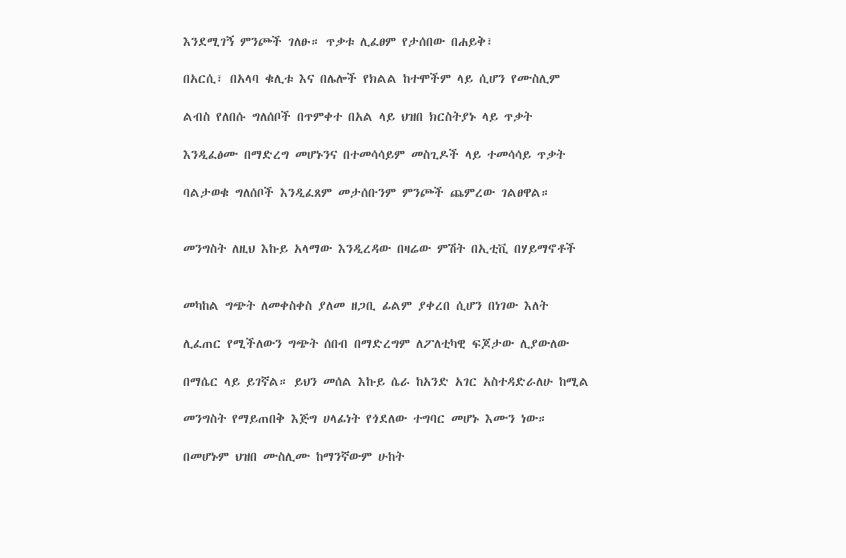እንደሚገኝ ምንጮች ገለፁ። ጥቃቱ ሊፈፀም የታሰበው በሐይቅ፣

በአርሲ፣ በአላባ ቁሊቱ እና በሌሎች የክልል ከተሞችም ላይ ሲሆን የሙስሊም

ልብስ የለበሱ ግለሰቦች በጥምቀተ በአል ላይ ህዝበ ክርስትያኑ ላይ ጥቃት

እንዲፈፅሙ በማድረግ መሆኑንና በተመሳሳይም መስጊዶች ላይ ተመሳሳይ ጥቃት

ባልታወቁ ግለሰቦች እንዲፈጸም መታሰቡንም ምንጮች ጨምረው ገልፀዋል።


መንግስት ለዚህ እኩይ አላማው እንዲረዳው በዛሬው ምሽት በኢቲቪ በሃይማኖቶች


መካከል ግጭት ለመቀስቀስ ያለመ ዘጋቢ ፊልም ያቀረበ ሲሆን በነገው እለት

ሊፈጠር የሚችለውን ግጭት ሰበብ በማድረግም ለፖለቲካዊ ፍጆታው ሊያውለው

በማሴር ላይ ይገኛል። ይህን መሰል እኩይ ሴራ ከአንድ አገር አስተዳድራለሁ ከሚል

መንግስት የማይጠበቅ እጅግ ሀላፊነት የጎደለው ተግባር መሆኑ እሙን ነው።

በመሆኑም ህዝበ ሙስሊሙ ከማንኛውም ሁከት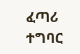ፈጣሪ ተግባር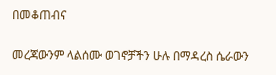በመቆጠብና

መረጃውንም ላልሰሙ ወገኖቻችን ሁሉ በማዳረስ ሴራውን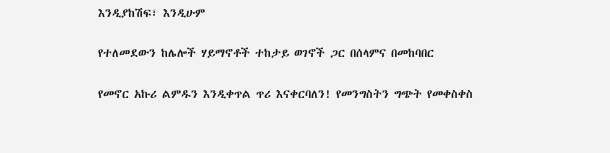እንዲያከሽፍ፣ እንዲሁም

የተለመደውን ከሌሎች ሃይማኖቶች ተከታይ ወገኖች ጋር በሰላምና በመከባበር

የመኖር አኩሪ ልምዱን እንዲቀጥል ጥሪ እናቀርባለን! የመንግስትን ግጭት የመቀስቀስ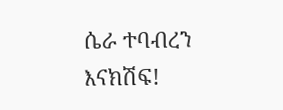ሴራ ተባብረን እናክሽፍ!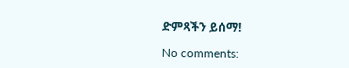ድምጻችን ይሰማ!

No comments: